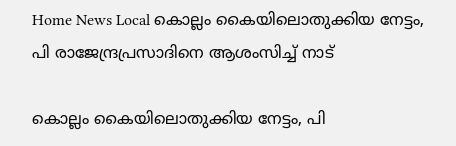Home News Local കൊല്ലം കൈയിലൊതുക്കിയ നേട്ടം, പി രാജേന്ദ്രപ്രസാദിനെ ആശംസിച്ച് നാട്

കൊല്ലം കൈയിലൊതുക്കിയ നേട്ടം, പി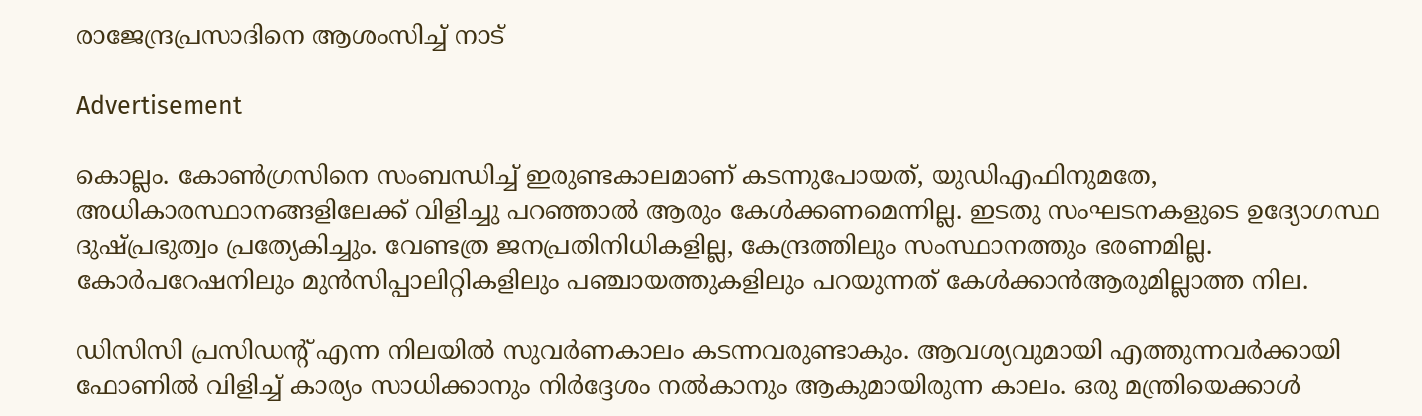രാജേന്ദ്രപ്രസാദിനെ ആശംസിച്ച് നാട്

Advertisement

കൊല്ലം. കോണ്‍ഗ്രസിനെ സംബന്ധിച്ച് ഇരുണ്ടകാലമാണ് കടന്നുപോയത്, യുഡിഎഫിനുമതേ, അധികാരസ്ഥാനങ്ങളിലേക്ക് വിളിച്ചു പറഞ്ഞാല്‍ ആരും കേള്‍ക്കണമെന്നില്ല. ഇടതു സംഘടനകളുടെ ഉദ്യോഗസ്ഥ ദുഷ്പ്രഭുത്വം പ്രത്യേകിച്ചും. വേണ്ടത്ര ജനപ്രതിനിധികളില്ല, കേന്ദ്രത്തിലും സംസ്ഥാനത്തും ഭരണമില്ല. കോര്‍പറേഷനിലും മുന്‍സിപ്പാലിറ്റികളിലും പഞ്ചായത്തുകളിലും പറയുന്നത് കേള്‍ക്കാന്‍ആരുമില്ലാത്ത നില.

ഡിസിസി പ്രസിഡന്റ് എന്ന നിലയില്‍ സുവര്‍ണകാലം കടന്നവരുണ്ടാകും. ആവശ്യവുമായി എത്തുന്നവര്‍ക്കായി ഫോണില്‍ വിളിച്ച് കാര്യം സാധിക്കാനും നിര്‍ദ്ദേശം നല്‍കാനും ആകുമായിരുന്ന കാലം. ഒരു മന്ത്രിയെക്കാള്‍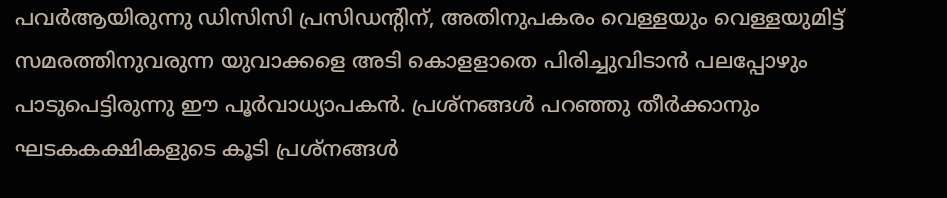പവര്‍ആയിരുന്നു ഡിസിസി പ്രസിഡന്റിന്, അതിനുപകരം വെള്ളയും വെള്ളയുമിട്ട് സമരത്തിനുവരുന്ന യുവാക്കളെ അടി കൊളളാതെ പിരിച്ചുവിടാന്‍ പലപ്പോഴും പാടുപെട്ടിരുന്നു ഈ പൂര്‍വാധ്യാപകന്‍. പ്രശ്നങ്ങള്‍ പറഞ്ഞു തീര്‍ക്കാനും ഘടകകക്ഷികളുടെ കൂടി പ്രശ്നങ്ങള്‍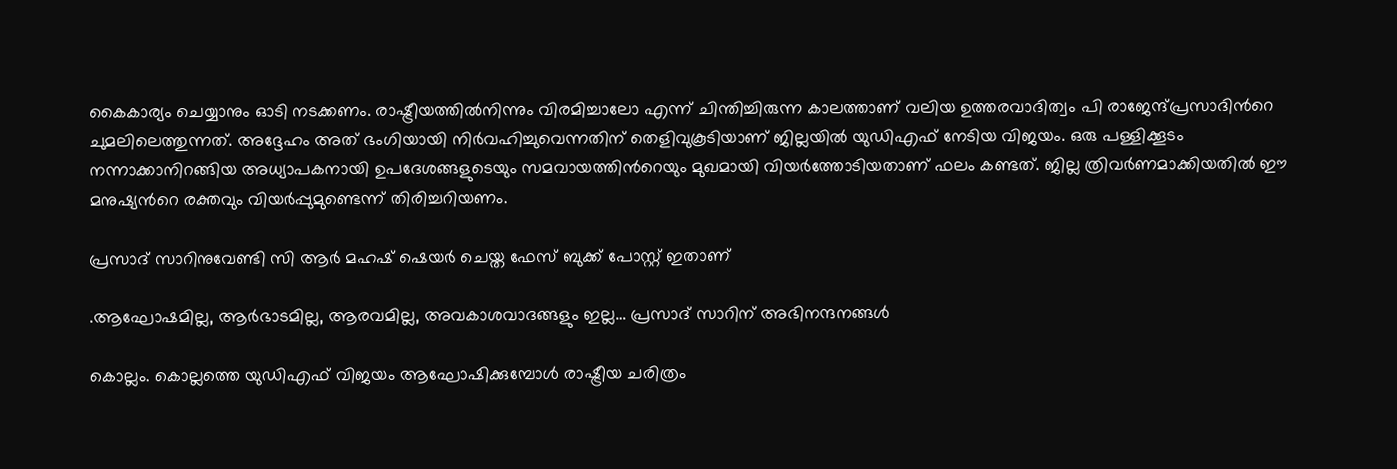കൈകാര്യം ചെയ്യാനും ഓടി നടക്കണം. രാഷ്ട്രീയത്തില്‍നിന്നും വിരമിച്ചാലോ എന്ന് ചിന്തിച്ചിരുന്ന കാലത്താണ് വലിയ ഉത്തരവാദിത്വം പി രാജേന്ദ്പ്രസാദിന്‍റെ ചുമലിലെത്തുന്നത്. അദ്ദേഹം അത് ഭംഗിയായി നിര്‍വഹിച്ചുവെന്നതിന് തെളിവുകൂടിയാണ് ജില്ലയില്‍ യുഡിഎഫ് നേടിയ വിജയം. ഒരു പള്ളിക്കൂടം നന്നാക്കാനിറങ്ങിയ അധ്യാപകനായി ഉപദേശങ്ങളുടെയും സമവായത്തിന്‍റെയും മുഖമായി വിയര്‍ത്തോടിയതാണ് ഫലം കണ്ടത്. ജില്ല ത്രിവര്‍ണമാക്കിയതില്‍ ഈ മനുഷ്യന്‍റെ രക്തവും വിയര്‍പ്പുമുണ്ടെന്ന് തിരിച്ചറിയണം.

പ്രസാദ് സാറിനുവേണ്ടി സി ആര്‍ മഹഷ് ഷെയര്‍ ചെയ്ത ഫേസ് ബുക്ക് പോസ്റ്റ് ഇതാണ്

.ആഘോഷമില്ല, ആർഭാടമില്ല, ആരവമില്ല, അവകാശവാദങ്ങളും ഇല്ല… പ്രസാദ് സാറിന് അഭിനന്ദനങ്ങൾ

കൊല്ലം. കൊല്ലത്തെ യുഡിഎഫ് വിജയം ആഘോഷിക്കുമ്പോള്‍ രാഷ്ട്രീയ ചരിത്രം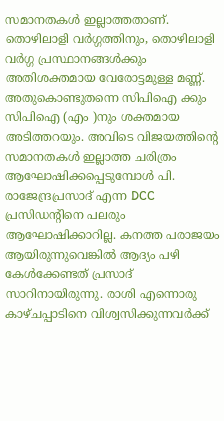സമാനതകൾ ഇല്ലാത്തതാണ്. തൊഴിലാളി വർഗ്ഗത്തിനും, തൊഴിലാളി വർഗ്ഗ പ്രസ്ഥാനങ്ങൾക്കും അതിശക്തമായ വേരോട്ടമുള്ള മണ്ണ്. അതുകൊണ്ടുതന്നെ സിപിഐ ക്കും സിപിഐ (എം )നും ശക്തമായ അടിത്തറയും. അവിടെ വിജയത്തിന്റെ സമാനതകൾ ഇല്ലാത്ത ചരിത്രം ആഘോഷിക്കപ്പെടുമ്പോൾ പി. രാജേന്ദ്രപ്രസാദ് എന്ന DCC പ്രസിഡന്റിനെ പലരും ആഘോഷിക്കാറില്ല. കനത്ത പരാജയം ആയിരുന്നുവെങ്കിൽ ആദ്യം പഴി കേൾക്കേണ്ടത് പ്രസാദ് സാറിനായിരുന്നു. രാശി എന്നൊരു കാഴ്ചപ്പാടിനെ വിശ്വസിക്കുന്നവർക്ക്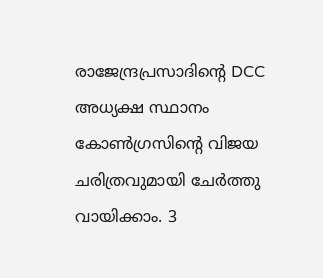രാജേന്ദ്രപ്രസാദിന്റെ DCC അധ്യക്ഷ സ്ഥാനം കോൺഗ്രസിന്റെ വിജയ ചരിത്രവുമായി ചേർത്തു വായിക്കാം. 3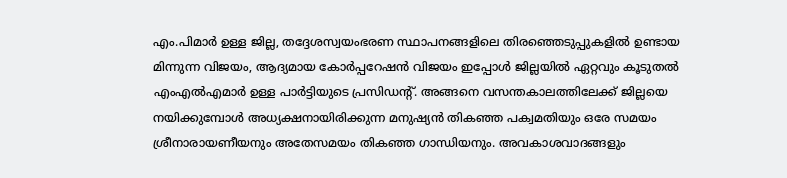എം.പിമാർ ഉള്ള ജില്ല, തദ്ദേശസ്വയംഭരണ സ്ഥാപനങ്ങളിലെ തിരഞ്ഞെടുപ്പുകളിൽ ഉണ്ടായ മിന്നുന്ന വിജയം, ആദ്യമായ കോർപ്പറേഷൻ വിജയം ഇപ്പോൾ ജില്ലയിൽ ഏറ്റവും കൂടുതൽ എംഎൽഎമാർ ഉള്ള പാർട്ടിയുടെ പ്രസിഡന്റ്. അങ്ങനെ വസന്തകാലത്തിലേക്ക് ജില്ലയെ നയിക്കുമ്പോൾ അധ്യക്ഷനായിരിക്കുന്ന മനുഷ്യൻ തികഞ്ഞ പക്വമതിയും ഒരേ സമയം ശ്രീനാരായണീയനും അതേസമയം തികഞ്ഞ ഗാന്ധിയനും. അവകാശവാദങ്ങളും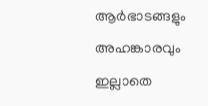ആർഭാടങ്ങളും അഹങ്കാരവും ഇല്ലാതെ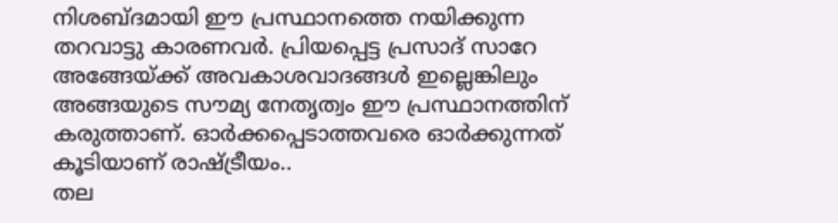നിശബ്ദമായി ഈ പ്രസ്ഥാനത്തെ നയിക്കുന്ന തറവാട്ടു കാരണവർ. പ്രിയപ്പെട്ട പ്രസാദ് സാറേ അങ്ങേയ്ക്ക് അവകാശവാദങ്ങൾ ഇല്ലെങ്കിലും അങ്ങയുടെ സൗമ്യ നേതൃത്വം ഈ പ്രസ്ഥാനത്തിന് കരുത്താണ്. ഓർക്കപ്പെടാത്തവരെ ഓർക്കുന്നത് കൂടിയാണ് രാഷ്ട്രീയം..
തല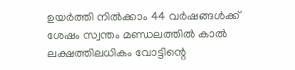ഉയർത്തി നിൽക്കാം 44 വർഷങ്ങൾക്ക് ശേഷം സ്വന്തം മണ്ഡലത്തിൽ കാൽ ലക്ഷത്തിലധികം വോട്ടിന്റെ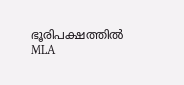ഭൂരിപക്ഷത്തിൽ MLA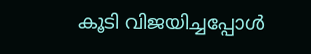കൂടി വിജയിച്ചപ്പോൾ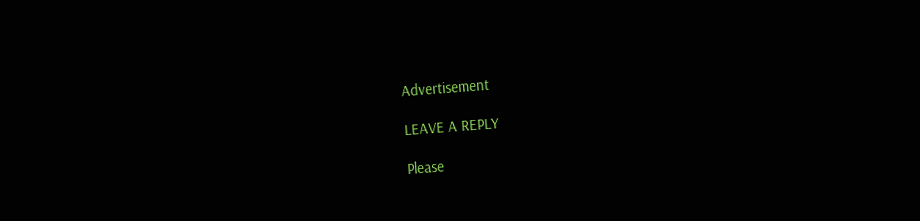Advertisement

LEAVE A REPLY

Please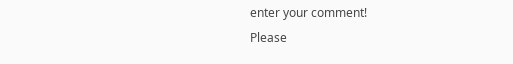enter your comment!
Please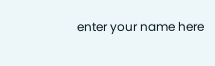enter your name here